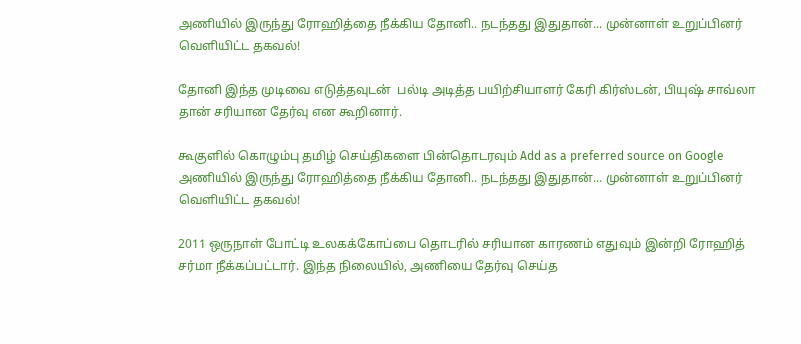அணியில் இருந்து ரோஹித்தை நீக்கிய தோனி.. நடந்தது இதுதான்... முன்னாள் உறுப்பினர் வெளியிட்ட தகவல்!

தோனி இந்த முடிவை எடுத்தவுடன்  பல்டி அடித்த பயிற்சியாளர் கேரி கிர்ஸ்டன், பியுஷ் சாவ்லா தான் சரியான தேர்வு என கூறினார்.

கூகுளில் கொழும்பு தமிழ் செய்திகளை பின்தொடரவும் Add as a preferred source on Google
அணியில் இருந்து ரோஹித்தை நீக்கிய தோனி.. நடந்தது இதுதான்... முன்னாள் உறுப்பினர் வெளியிட்ட தகவல்!

2011 ஒருநாள் போட்டி உலகக்கோப்பை தொடரில் சரியான காரணம் எதுவும் இன்றி ரோஹித் சர்மா நீக்கப்பட்டார். இந்த நிலையில், அணியை தேர்வு செய்த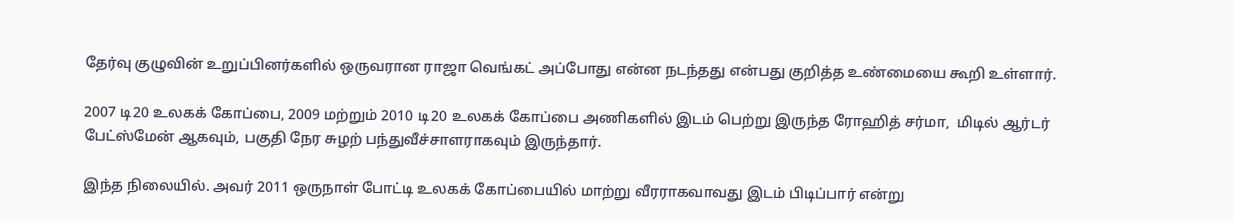தேர்வு குழுவின் உறுப்பினர்களில் ஒருவரான ராஜா வெங்கட் அப்போது என்ன நடந்தது என்பது குறித்த உண்மையை கூறி உள்ளார்.

2007 டி20 உலகக் கோப்பை, 2009 மற்றும் 2010 டி20 உலகக் கோப்பை அணிகளில் இடம் பெற்று இருந்த ரோஹித் சர்மா,  மிடில் ஆர்டர் பேட்ஸ்மேன் ஆகவும், பகுதி நேர சுழற் பந்துவீச்சாளராகவும் இருந்தார்.

இந்த நிலையில். அவர் 2011 ஒருநாள் போட்டி உலகக் கோப்பையில் மாற்று வீரராகவாவது இடம் பிடிப்பார் என்று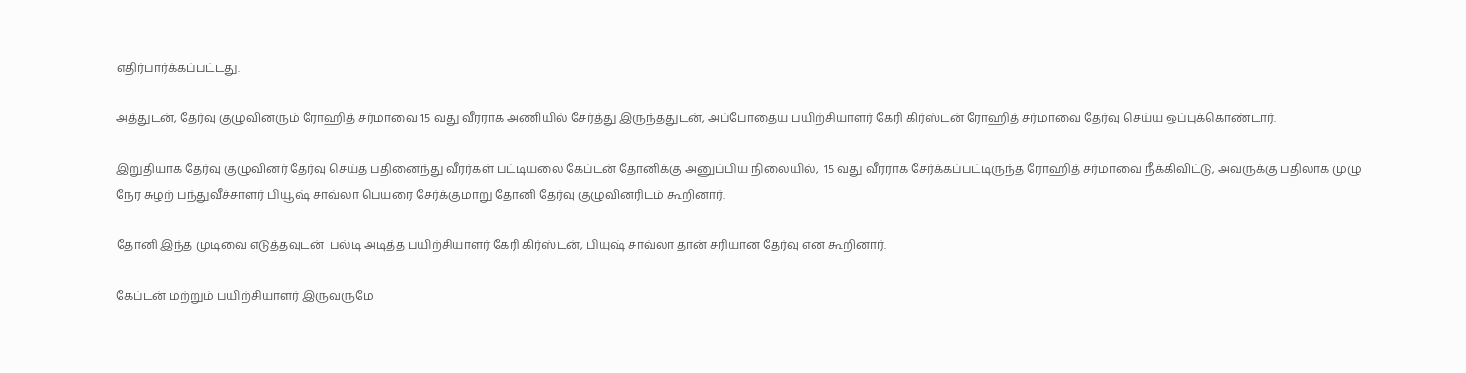எதிர்பார்க்கப்பட்டது.

அத்துடன், தேர்வு குழுவினரும் ரோஹித் சர்மாவை 15 வது வீரராக அணியில் சேர்த்து இருந்ததுடன், அப்போதைய பயிற்சியாளர் கேரி கிர்ஸ்டன் ரோஹித் சர்மாவை தேர்வு செய்ய ஒப்புக்கொண்டார்.

இறுதியாக தேர்வு குழுவினர் தேர்வு செய்த பதினைந்து வீரர்கள் பட்டியலை கேப்டன் தோனிக்கு அனுப்பிய நிலையில்,  15 வது வீரராக சேர்க்கப்பட்டிருந்த ரோஹித் சர்மாவை நீக்கிவிட்டு, அவருக்கு பதிலாக முழு நேர சுழற் பந்துவீச்சாளர் பியூஷ் சாவ்லா பெயரை சேர்க்குமாறு தோனி தேர்வு குழுவினரிடம் கூறினார்.

தோனி இந்த முடிவை எடுத்தவுடன்  பல்டி அடித்த பயிற்சியாளர் கேரி கிர்ஸ்டன், பியுஷ் சாவ்லா தான் சரியான தேர்வு என கூறினார்.

கேப்டன் மற்றும் பயிற்சியாளர் இருவருமே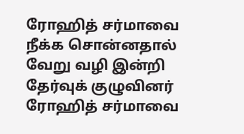ரோஹித் சர்மாவை நீக்க சொன்னதால் வேறு வழி இன்றி தேர்வுக் குழுவினர் ரோஹித் சர்மாவை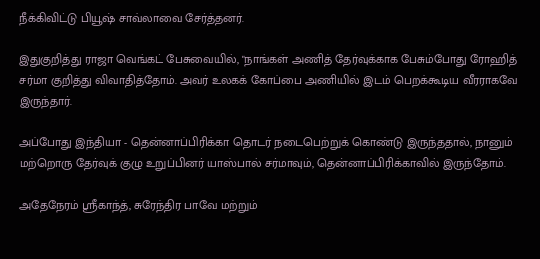நீக்கிவிட்டு பியூஷ் சாவ்லாவை சேர்த்தனர்.

இதுகுறித்து ராஜா வெங்கட் பேசுவையில், "நாங்கள் அணித் தேர்வுக்காக பேசும்போது ரோஹித் சர்மா குறித்து விவாதித்தோம். அவர் உலகக் கோப்பை அணியில் இடம் பெறக்கூடிய வீரராகவே இருந்தார்.

அப்போது இந்தியா - தென்னாப்பிரிக்கா தொடர் நடைபெற்றுக் கொண்டு இருந்ததால், நானும் மற்றொரு தேர்வுக் குழு உறுப்பினர் யாஸ்பால் சர்மாவும், தென்னாப்பிரிக்காவில் இருந்தோம்.

அதேநேரம் ஸ்ரீகாந்த், சுரேந்திர பாவே மற்றும்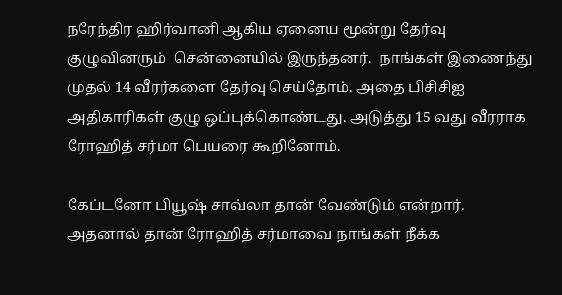நரேந்திர ஹிர்வானி ஆகிய ஏனைய மூன்று தேர்வு குழுவினரும்  சென்னையில் இருந்தனர்.  நாங்கள் இணைந்து முதல் 14 வீரர்களை தேர்வு செய்தோம். அதை பிசிசிஐ அதிகாரிகள் குழு ஒப்புக்கொண்டது. அடுத்து 15 வது வீரராக ரோஹித் சர்மா பெயரை கூறினோம்.

கேப்டனோ பியூஷ் சாவ்லா தான் வேண்டும் என்றார். அதனால் தான் ரோஹித் சர்மாவை நாங்கள் நீக்க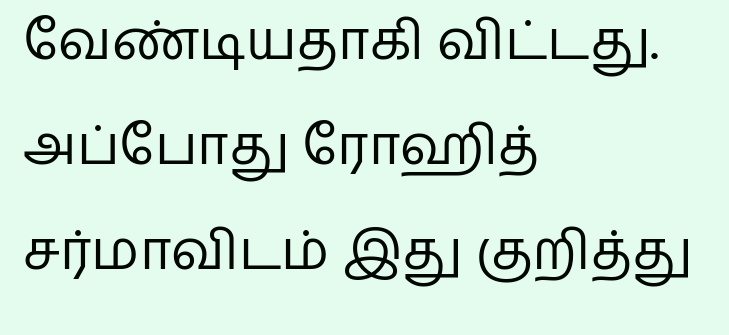வேண்டியதாகி விட்டது. அப்போது ரோஹித் சர்மாவிடம் இது குறித்து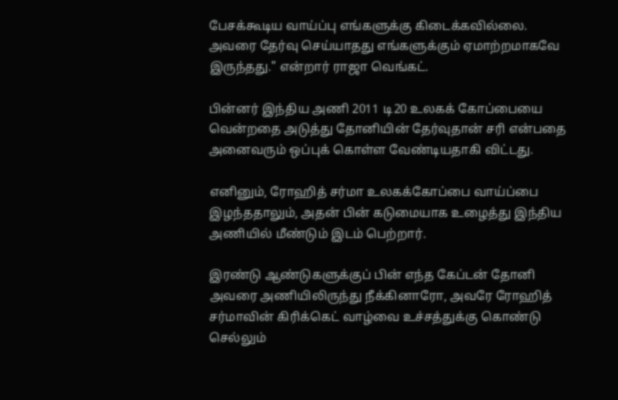பேசக்கூடிய வாய்ப்பு எங்களுக்கு கிடைக்கவில்லை. அவரை தேர்வு செய்யாதது எங்களுக்கும் ஏமாற்றமாகவே இருந்தது." என்றார் ராஜா வெங்கட்.

பின்னர் இந்திய அணி 2011 டி20 உலகக் கோப்பையை வென்றதை அடுத்து தோனியின் தேர்வுதான் சரி என்பதை அனைவரும் ஒப்புக் கொள்ள வேண்டியதாகி விட்டது.

எனினும், ரோஹித் சர்மா உலகக்கோப்பை வாய்ப்பை இழந்ததாலும், அதன் பின் கடுமையாக உழைத்து இந்திய அணியில் மீண்டும் இடம் பெற்றார்.

இரண்டு ஆண்டுகளுக்குப் பின் எந்த கேப்டன் தோனி அவரை அணியிலிருந்து நீக்கினாரோ, அவரே ரோஹித் சர்மாவின் கிரிக்கெட் வாழ்வை உச்சத்துக்கு கொண்டு செல்லும்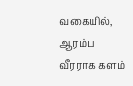வகையில், ஆரம்ப வீரராக களம்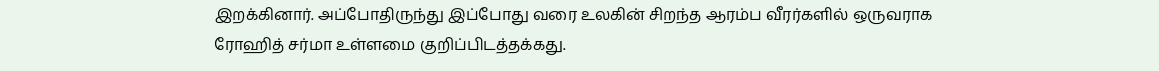இறக்கினார். அப்போதிருந்து இப்போது வரை உலகின் சிறந்த ஆரம்ப வீரர்களில் ஒருவராக ரோஹித் சர்மா உள்ளமை குறிப்பிடத்தக்கது.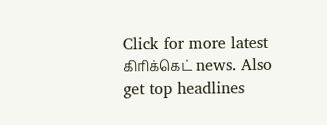Click for more latest கிரிக்கெட் news. Also get top headlines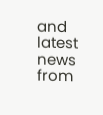and latest news from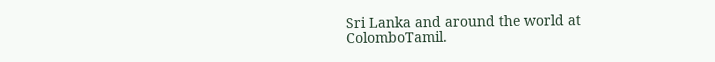Sri Lanka and around the world at ColomboTamil.